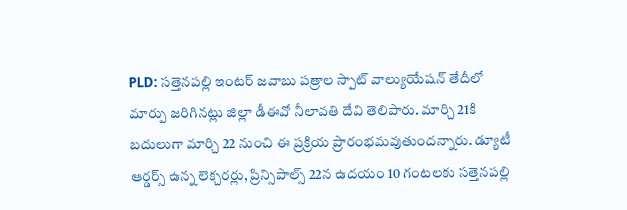PLD: సత్తెనపల్లి ఇంటర్ జవాబు పత్రాల స్పాట్ వాల్యుయేషన్ తేదీలో మార్పు జరిగినట్లు జిల్లా డీఈవో నీలావతి దేవి తెలిపారు. మార్చి 21కి బదులుగా మార్చి 22 నుంచి ఈ ప్రక్రియ ప్రారంభమవుతుందన్నారు. డ్యూటీ ఆర్డర్స్ ఉన్న లెక్చరర్లు, ప్రిన్సిపాల్స్ 22న ఉదయం 10 గంటలకు సత్తెనపల్లి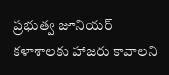ప్రభుత్వ జూనియర్ కళాశాలకు హాజరు కావాలని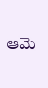ఆమె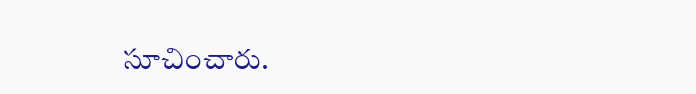సూచించారు.